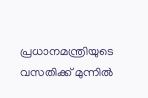പ്രധാനമന്ത്രിയുടെ വസതിക്ക് മുന്നിൽ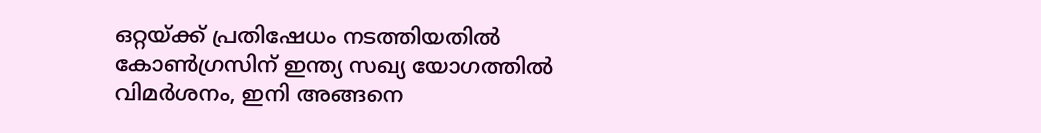ഒറ്റയ്ക്ക് പ്രതിഷേധം നടത്തിയതിൽ കോൺഗ്രസിന് ഇന്ത്യ സഖ്യ യോഗത്തിൽ വിമർശനം, ഇനി അങ്ങനെ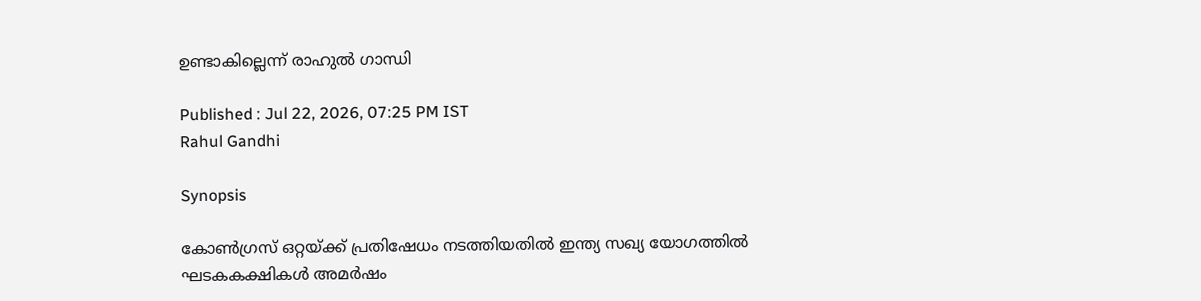ഉണ്ടാകില്ലെന്ന് രാഹുൽ ഗാന്ധി

Published : Jul 22, 2026, 07:25 PM IST
Rahul Gandhi

Synopsis

കോൺഗ്രസ് ഒറ്റയ്ക്ക് പ്രതിഷേധം നടത്തിയതിൽ ഇന്ത്യ സഖ്യ യോഗത്തിൽ ഘടകകക്ഷികൾ അമർഷം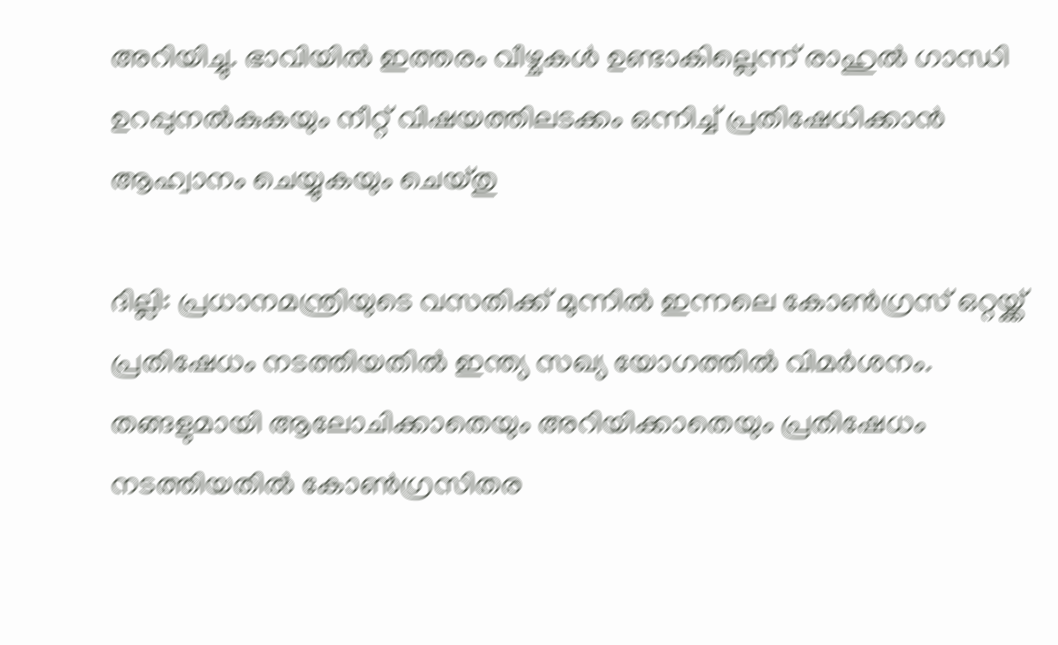അറിയിച്ചു. ഭാവിയിൽ ഇത്തരം വീഴ്ചകൾ ഉണ്ടാകില്ലെന്ന് രാഹുൽ ഗാന്ധി ഉറപ്പുനൽകുകയും നീറ്റ് വിഷയത്തിലടക്കം ഒന്നിച്ച് പ്രതിഷേധിക്കാൻ ആഹ്വാനം ചെയ്യുകയും ചെയ്തു

ദില്ലി: പ്രധാനമന്ത്രിയുടെ വസതിക്ക് മുന്നിൽ ഇന്നലെ കോൺഗ്രസ് ഒറ്റയ്ക്ക് പ്രതിഷേധം നടത്തിയതിൽ ഇന്ത്യ സഖ്യ യോഗത്തിൽ വിമർശനം. തങ്ങളുമായി ആലോചിക്കാതെയും അറിയിക്കാതെയും പ്രതിഷേധം നടത്തിയതിൽ കോൺഗ്രസിതര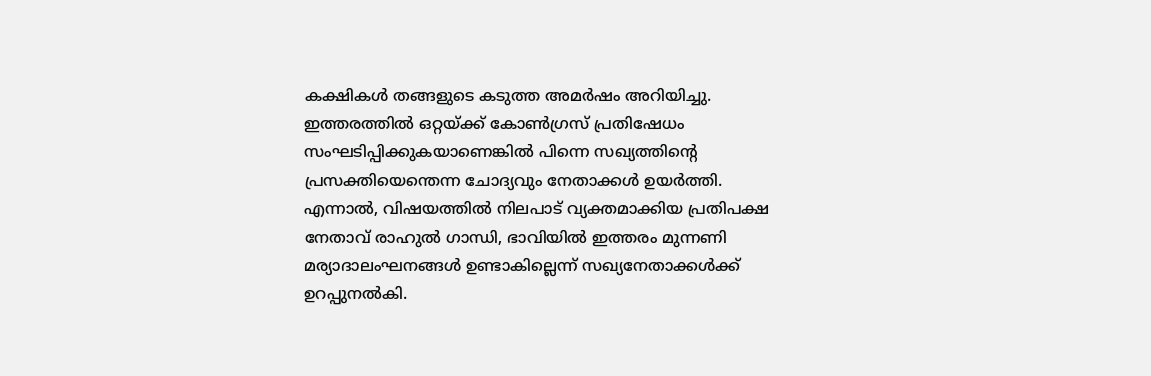കക്ഷികൾ തങ്ങളുടെ കടുത്ത അമർഷം അറിയിച്ചു. ഇത്തരത്തിൽ ഒറ്റയ്ക്ക് കോൺഗ്രസ് പ്രതിഷേധം സംഘടിപ്പിക്കുകയാണെങ്കിൽ പിന്നെ സഖ്യത്തിന്‍റെ പ്രസക്തിയെന്തെന്ന ചോദ്യവും നേതാക്കൾ ഉയർത്തി. എന്നാൽ, വിഷയത്തിൽ നിലപാട് വ്യക്തമാക്കിയ പ്രതിപക്ഷ നേതാവ് രാഹുൽ ഗാന്ധി, ഭാവിയിൽ ഇത്തരം മുന്നണി മര്യാദാലംഘനങ്ങൾ ഉണ്ടാകില്ലെന്ന് സഖ്യനേതാക്കൾക്ക് ഉറപ്പുനൽകി.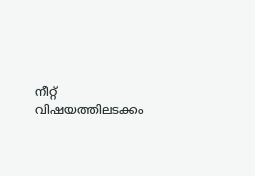നീറ്റ് വിഷയത്തിലടക്കം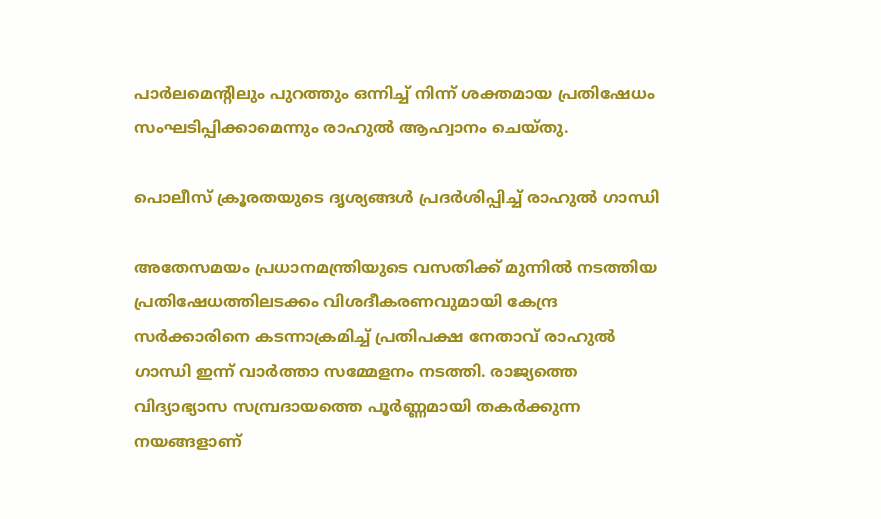പാർലമെന്‍റിലും പുറത്തും ഒന്നിച്ച് നിന്ന് ശക്തമായ പ്രതിഷേധം സംഘടിപ്പിക്കാമെന്നും രാഹുൽ ആഹ്വാനം ചെയ്തു.

പൊലീസ് ക്രൂരതയുടെ ദൃശ്യങ്ങൾ പ്രദർശിപ്പിച്ച് രാഹുൽ ഗാന്ധി

അതേസമയം പ്രധാനമന്ത്രിയുടെ വസതിക്ക് മുന്നിൽ നടത്തിയ പ്രതിഷേധത്തിലടക്കം വിശദീകരണവുമായി കേന്ദ്ര സർക്കാരിനെ കടന്നാക്രമിച്ച് പ്രതിപക്ഷ നേതാവ് രാഹുൽ ഗാന്ധി ഇന്ന് വാ‍ർത്താ സമ്മേളനം നടത്തി. രാജ്യത്തെ വിദ്യാഭ്യാസ സമ്പ്രദായത്തെ പൂർണ്ണമായി തകർക്കുന്ന നയങ്ങളാണ്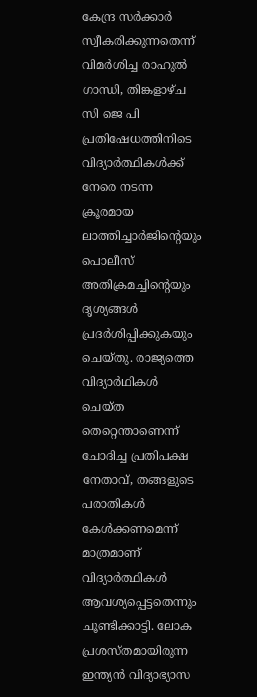കേന്ദ്ര സർക്കാർ സ്വീകരിക്കുന്നതെന്ന് വിമർശിച്ച രാഹുൽ ഗാന്ധി, തിങ്കളാഴ്ച സി ജെ പി പ്രതിഷേധത്തിനിടെ വിദ്യാർത്ഥികൾക്ക് നേരെ നടന്ന ക്രൂരമായ ലാത്തിച്ചാർജിന്റെയും പൊലീസ് അതിക്രമച്ചിന്‍റെയും ദൃശ്യങ്ങൾ പ്രദർശിപ്പിക്കുകയും ചെയ്തു. രാജ്യത്തെ വിദ്യാർഥികൾ ചെയ്ത തെറ്റെന്താണെന്ന് ചോദിച്ച പ്രതിപക്ഷ നേതാവ്, തങ്ങളുടെ പരാതികൾ കേൾക്കണമെന്ന് മാത്രമാണ് വിദ്യാർത്ഥികൾ ആവശ്യപ്പെട്ടതെന്നും ചൂണ്ടിക്കാട്ടി. ലോക പ്രശസ്തമായിരുന്ന ഇന്ത്യൻ വിദ്യാഭ്യാസ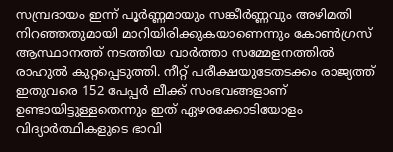സമ്പ്രദായം ഇന്ന് പൂർണ്ണമായും സങ്കീർണ്ണവും അഴിമതി നിറഞ്ഞതുമായി മാറിയിരിക്കുകയാണെന്നും കോൺഗ്രസ് ആസ്ഥാനത്ത് നടത്തിയ വാർത്താ സമ്മേളനത്തിൽ രാഹുൽ കുറ്റപ്പെടുത്തി. നീറ്റ് പരീക്ഷയുടേതടക്കം രാജ്യത്ത് ഇതുവരെ 152 പേപ്പർ ലീക്ക് സംഭവങ്ങളാണ് ഉണ്ടായിട്ടുള്ളതെന്നും ഇത് ഏഴരക്കോടിയോളം വിദ്യാർത്ഥികളുടെ ഭാവി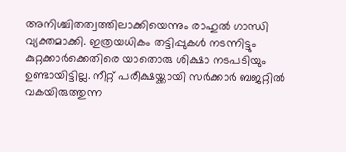അനിശ്ചിതത്വത്തിലാക്കിയെന്നും രാഹുൽ ഗാന്ധി വ്യക്തമാക്കി. ഇത്രയധികം തട്ടിപ്പുകൾ നടന്നിട്ടും കുറ്റക്കാർക്കെതിരെ യാതൊരു ശിക്ഷാ നടപടിയും ഉണ്ടായിട്ടില്ല. നീറ്റ് പരീക്ഷയ്ക്കായി സർക്കാർ ബജറ്റിൽ വകയിരുത്തുന്ന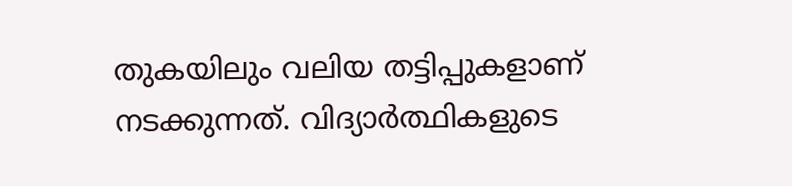തുകയിലും വലിയ തട്ടിപ്പുകളാണ് നടക്കുന്നത്. വിദ്യാർത്ഥികളുടെ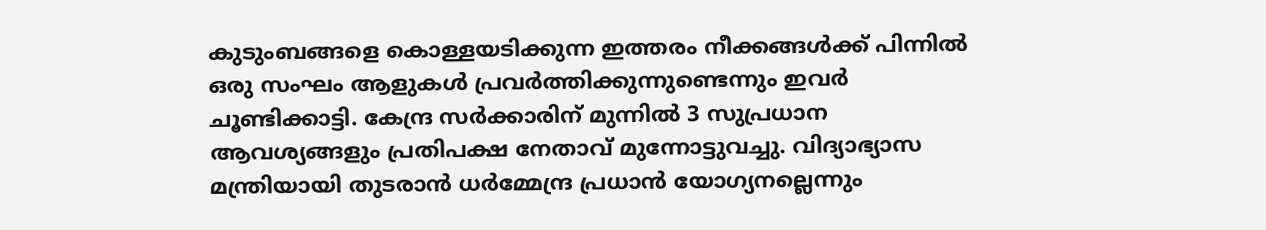കുടുംബങ്ങളെ കൊള്ളയടിക്കുന്ന ഇത്തരം നീക്കങ്ങൾക്ക് പിന്നിൽ ഒരു സംഘം ആളുകൾ പ്രവർത്തിക്കുന്നുണ്ടെന്നും ഇവർ ചൂണ്ടിക്കാട്ടി. കേന്ദ്ര സർക്കാരിന് മുന്നിൽ 3 സുപ്രധാന ആവശ്യങ്ങളും പ്രതിപക്ഷ നേതാവ് മുന്നോട്ടുവച്ചു. വിദ്യാഭ്യാസ മന്ത്രിയായി തുടരാൻ ധർമ്മേന്ദ്ര പ്രധാൻ യോഗ്യനല്ലെന്നും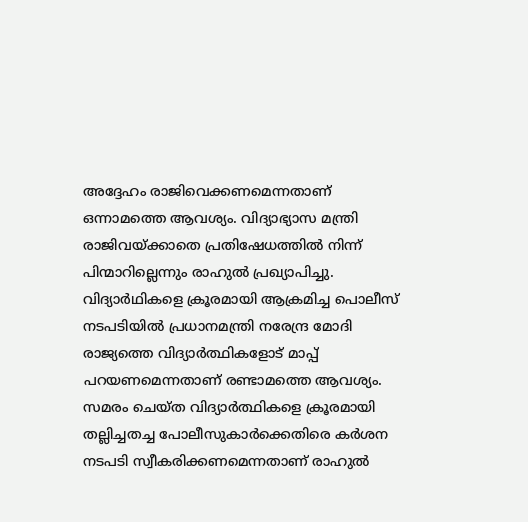അദ്ദേഹം രാജിവെക്കണമെന്നതാണ് ഒന്നാമത്തെ ആവശ്യം. വിദ്യാഭ്യാസ മന്ത്രി രാജിവയ്ക്കാതെ പ്രതിഷേധത്തിൽ നിന്ന് പിന്മാറില്ലെന്നും രാഹുൽ പ്രഖ്യാപിച്ചു. വിദ്യാർഥികളെ ക്രൂരമായി ആക്രമിച്ച പൊലീസ് നടപടിയിൽ പ്രധാനമന്ത്രി നരേന്ദ്ര മോദി രാജ്യത്തെ വിദ്യാർത്ഥികളോട് മാപ്പ് പറയണമെന്നതാണ് രണ്ടാമത്തെ ആവശ്യം. സമരം ചെയ്ത വിദ്യാർത്ഥികളെ ക്രൂരമായി തല്ലിച്ചതച്ച പോലീസുകാർക്കെതിരെ കർശന നടപടി സ്വീകരിക്കണമെന്നതാണ് രാഹുൽ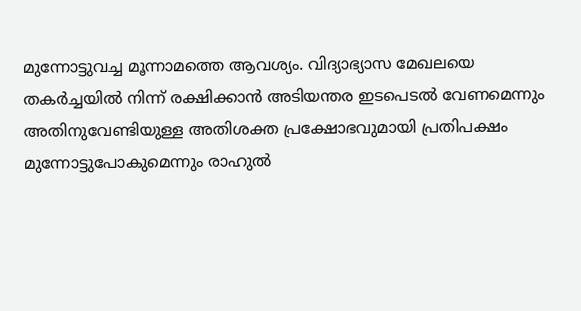മുന്നോട്ടുവച്ച മൂന്നാമത്തെ ആവശ്യം. വിദ്യാഭ്യാസ മേഖലയെ തകർച്ചയിൽ നിന്ന് രക്ഷിക്കാൻ അടിയന്തര ഇടപെടൽ വേണമെന്നും അതിനുവേണ്ടിയുള്ള അതിശക്ത പ്രക്ഷോഭവുമായി പ്രതിപക്ഷം മുന്നോട്ടുപോകുമെന്നും രാഹുൽ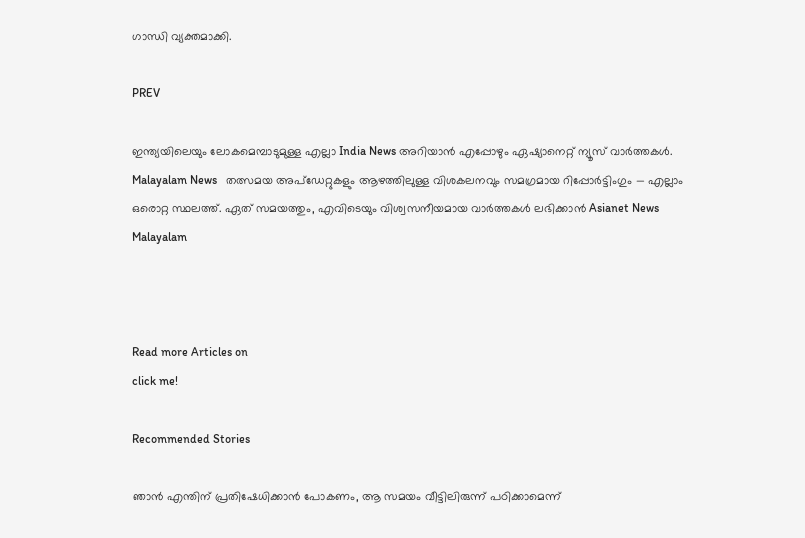ഗാന്ധി വ്യക്തമാക്കി.

PREV

ഇന്ത്യയിലെയും ലോകമെമ്പാടുമുള്ള എല്ലാ India News അറിയാൻ എപ്പോഴും ഏഷ്യാനെറ്റ് ന്യൂസ് വാർത്തകൾ. Malayalam News   തത്സമയ അപ്‌ഡേറ്റുകളും ആഴത്തിലുള്ള വിശകലനവും സമഗ്രമായ റിപ്പോർട്ടിംഗും — എല്ലാം ഒരൊറ്റ സ്ഥലത്ത്. ഏത് സമയത്തും, എവിടെയും വിശ്വസനീയമായ വാർത്തകൾ ലഭിക്കാൻ Asianet News Malayalam



Read more Articles on
click me!

Recommended Stories

ഞാൻ എന്തിന് പ്രതിഷേധിക്കാൻ പോകണം, ആ സമയം വീട്ടിലിരുന്ന് പഠിക്കാമെന്ന്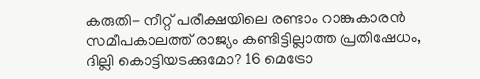കരുതി- നീറ്റ് പരീക്ഷയിലെ രണ്ടാം റാങ്കുകാരൻ
സമീപകാലത്ത് രാജ്യം കണ്ടിട്ടില്ലാത്ത പ്രതിഷേധം, ദില്ലി കൊട്ടിയടക്കുമോ? 16 മെട്രോ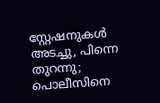സ്റ്റേഷനുകൾ അടച്ചു, പിന്നെ തുറന്നു; പൊലീസിനെ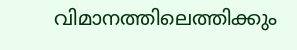വിമാനത്തിലെത്തിക്കും